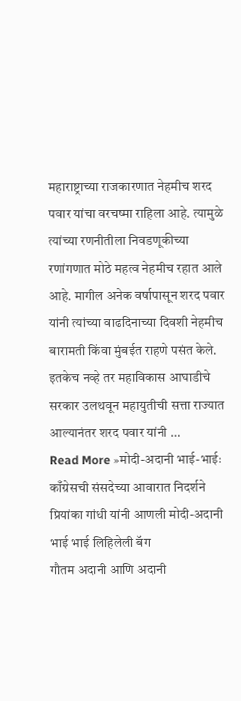महाराष्ट्राच्या राजकारणात नेहमीच शरद पवार यांचा वरचष्मा राहिला आहे. त्यामुळे त्यांच्या रणनीतीला निवडणूकीच्या रणांगणात मोठे महत्व नेहमीच रहात आले आहे. मागील अनेक वर्षापासून शरद पवार यांनी त्यांच्या वाढदिनाच्या दिवशी नेहमीच बारामती किंवा मुंबईत राहणे पसंत केले. इतकेच नव्हे तर महाविकास आघाडीचे सरकार उलथवून महायुतीची सत्ता राज्यात आल्यानंतर शरद पवार यांनी …
Read More »मोदी-अदानी भाई-भाईः काँग्रेसची संसदेच्या आवारात निदर्शने प्रियांका गांधी यांनी आणली मोदी-अदानी भाई भाई लिहिलेली बॅग
गौतम अदानी आणि अदानी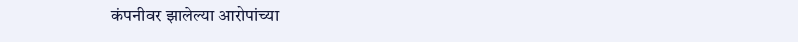कंपनीवर झालेल्या आरोपांच्या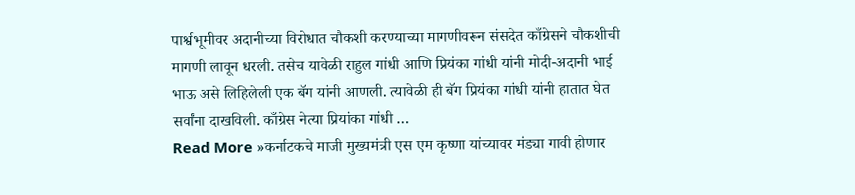पार्श्वभूमीवर अदानीच्या विरोधात चौकशी करण्याच्या मागणीवरून संसदेत काँग्रेसने चौकशीची मागणी लावून धरली. तसेच यावेळी राहुल गांधी आणि प्रियंका गांधी यांनी मोदी-अदानी भाई भाऊ असे लिहिलेली एक बॅग यांनी आणली. त्यावेळी ही बॅग प्रियंका गांधी यांनी हातात घेत सर्वांना दाखविली. काँग्रेस नेत्या प्रियांका गांधी …
Read More »कर्नाटकचे माजी मुख्यमंत्री एस एम कृष्णा यांच्यावर मंड्या गावी होणार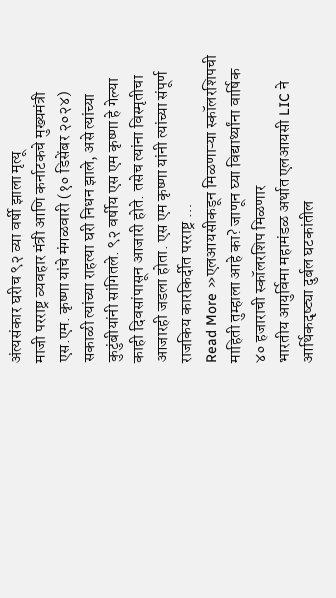अंत्यसंकार घरीच ९२ व्या वर्षी झाला मृत्यू
माजी परराष्ट्र व्यवहार मंत्री आणि कर्नाटकचे मुख्यमंत्री एस.एम. कृष्णा यांचे मंगळवारी (१० डिसेंबर २०२४) सकाळी त्यांच्या राहत्या घरी निधन झाले, असे त्यांच्या कुटुंबीयांनी सांगितले. ९२ वर्षीय एस एम कृष्णा हे गेल्या काही दिवसांपासून आजारी होते. तसेच त्यांना विस्मृतीचा आजारही जडला होता. एस एम कृष्णा यांनी त्यांच्या संपूर्ण राजकिय कारकिर्दीत परराष्ट्र …
Read More »एलआयसीकडून मिळणाऱ्या स्कॉलरशिपची माहिती तुम्हाला आहे का? जाणून घ्या विद्यार्थ्यांना वार्षिक ४० हजाराची स्कॉलरशिप मिळणार
भारतीय आयुर्विमा महामंडळ अर्थात एलआयसी LIC ने आर्थिकदृष्ट्या दुर्बल घटकांतील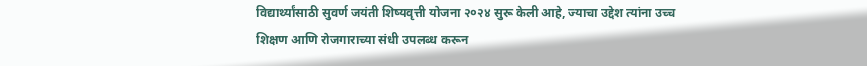विद्यार्थ्यांसाठी सुवर्ण जयंती शिष्यवृत्ती योजना २०२४ सुरू केली आहे, ज्याचा उद्देश त्यांना उच्च शिक्षण आणि रोजगाराच्या संधी उपलब्ध करून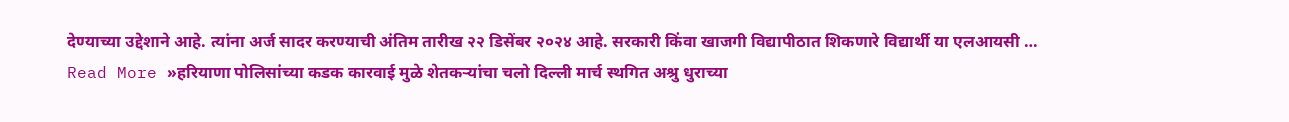देण्याच्या उद्देशाने आहे. त्यांना अर्ज सादर करण्याची अंतिम तारीख २२ डिसेंबर २०२४ आहे. सरकारी किंवा खाजगी विद्यापीठात शिकणारे विद्यार्थी या एलआयसी …
Read More »हरियाणा पोलिसांच्या कडक कारवाई मुळे शेतकऱ्यांचा चलो दिल्ली मार्च स्थगित अश्रु धुराच्या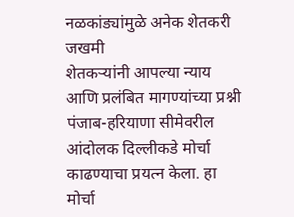नळकांड्यांमुळे अनेक शेतकरी जखमी
शेतकऱ्यांनी आपल्या न्याय आणि प्रलंबित मागण्यांच्या प्रश्नी पंजाब-हरियाणा सीमेवरील आंदोलक दिल्लीकडे मोर्चा काढण्याचा प्रयत्न केला. हा मोर्चा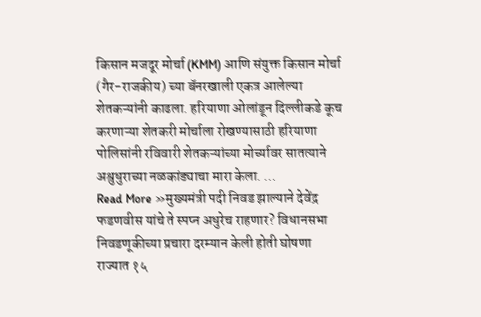किसान मजदूर मोर्चा (KMM) आणि संयुक्त किसान मोर्चा (गैर-राजकीय) च्या बॅनरखाली एकत्र आलेल्या शेतकऱ्यांनी काढला. हरियाणा ओलांडून दिल्लीकडे कूच करणाऱ्या शेतकरी मोर्चाला रोखण्यासाठी हरियाणा पोलिसांनी रविवारी शेतकऱ्यांच्या मोर्च्यावर सातत्याने अश्रुधुराच्या नळकांड्याचा मारा केला. …
Read More »मुख्यमंत्री पदी निवड झाल्याने देवेंद्र फडणवीस यांचे ते स्पप्न अधुरेच राहणार? विधानसभा निवडणूकीच्या प्रचारा दरम्यान केली होती घोषणा
राज्यात १५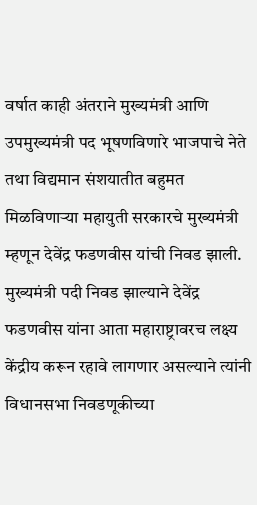वर्षात काही अंतराने मुख्यमंत्री आणि उपमुख्यमंत्री पद भूषणविणारे भाजपाचे नेते तथा विद्यमान संशयातीत बहुमत मिळविणाऱ्या महायुती सरकारचे मुख्यमंत्री म्हणून देवेंद्र फडणवीस यांची निवड झाली. मुख्यमंत्री पदी निवड झाल्याने देवेंद्र फडणवीस यांना आता महाराष्ट्रावरच लक्ष्य केंद्रीय करून रहावे लागणार असल्याने त्यांनी विधानसभा निवडणूकीच्या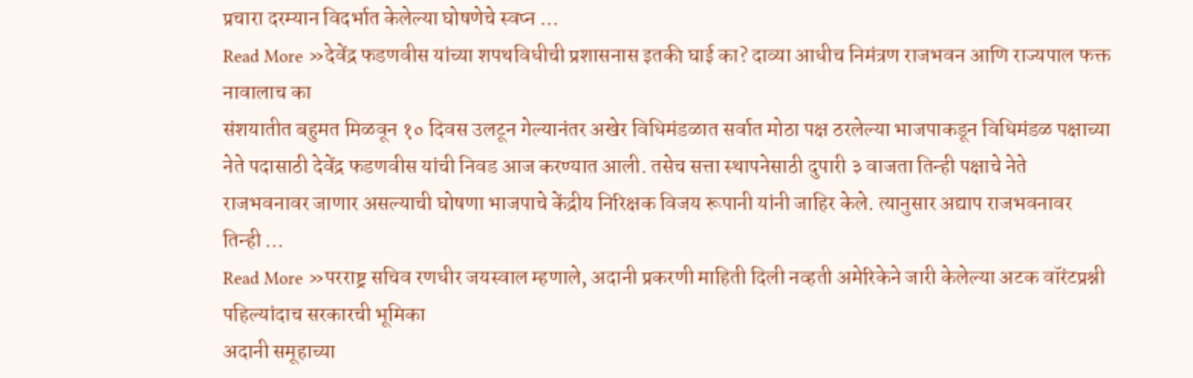प्रचारा दरम्यान विदर्भात केलेल्या घोषणेचे स्वप्न …
Read More »देवेंद्र फडणवीस यांच्या शपथविधीची प्रशासनास इतकी घाई का? दाव्या आधीच निमंत्रण राजभवन आणि राज्यपाल फक्त नावालाच का
संशयातीत बहुमत मिळवून १० दिवस उलटून गेल्यानंतर अखेर विधिमंडळात सर्वात मोठा पक्ष ठरलेल्या भाजपाकडून विधिमंडळ पक्षाच्या नेते पदासाठी देवेंद्र फडणवीस यांची निवड आज करण्यात आली. तसेच सत्ता स्थापनेसाठी दुपारी ३ वाजता तिन्ही पक्षाचे नेते राजभवनावर जाणार असल्याची घोषणा भाजपाचे केंद्रीय निरिक्षक विजय रूपानी यांनी जाहिर केले. त्यानुसार अद्याप राजभवनावर तिन्ही …
Read More »परराष्ट्र सचिव रणधीर जयस्वाल म्हणाले, अदानी प्रकरणी माहिती दिली नव्हती अमेरिकेने जारी केलेल्या अटक वॉरंटप्रश्नी पहिल्यांदाच सरकारची भूमिका
अदानी समूहाच्या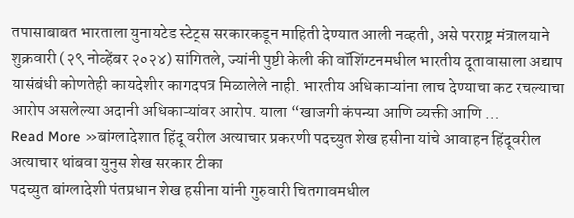तपासाबाबत भारताला युनायटेड स्टेट्स सरकारकडून माहिती देण्यात आली नव्हती, असे परराष्ट्र मंत्रालयाने शुक्रवारी (२९ नोव्हेंबर २०२४) सांगितले, ज्यांनी पुष्टी केली की वॉशिंग्टनमधील भारतीय दूतावासाला अद्याप यासंबंधी कोणतेही कायदेशीर कागदपत्र मिळालेले नाही. भारतीय अधिकाऱ्यांना लाच देण्याचा कट रचल्याचा आरोप असलेल्या अदानी अधिकाऱ्यांवर आरोप. याला “खाजगी कंपन्या आणि व्यक्ती आणि …
Read More »बांग्लादेशात हिंदू वरील अत्याचार प्रकरणी पदच्युत शेख हसीना यांचे आवाहन हिंदूवरील अत्याचार थांबवा युनुस शेख सरकार टीका
पदच्युत बांग्लादेशी पंतप्रधान शेख हसीना यांनी गुरुवारी चितगावमधील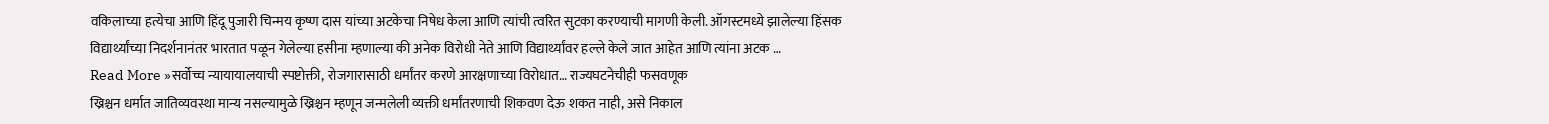वकिलाच्या हत्येचा आणि हिंदू पुजारी चिन्मय कृष्ण दास यांच्या अटकेचा निषेध केला आणि त्यांची त्वरित सुटका करण्याची मागणी केली. ऑगस्टमध्ये झालेल्या हिंसक विद्यार्थ्यांच्या निदर्शनानंतर भारतात पळून गेलेल्या हसीना म्हणाल्या की अनेक विरोधी नेते आणि विद्यार्थ्यांवर हल्ले केले जात आहेत आणि त्यांना अटक …
Read More »सर्वोच्च न्यायायालयाची स्पष्टोक्ती, रोजगारासाठी धर्मांतर करणे आरक्षणाच्या विरोधात… राज्यघटनेचीही फसवणूक
ख्रिश्चन धर्मात जातिव्यवस्था मान्य नसल्यामुळे ख्रिश्चन म्हणून जन्मलेली व्यक्ती धर्मांतरणाची शिकवण देऊ शकत नाही, असे निकाल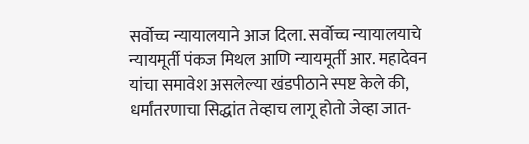सर्वोच्च न्यायालयाने आज दिला. सर्वोच्च न्यायालयाचे न्यायमूर्ती पंकज मिथल आणि न्यायमूर्ती आर. महादेवन यांचा समावेश असलेल्या खंडपीठाने स्पष्ट केले की, धर्मांतरणाचा सिद्धांत तेव्हाच लागू होतो जेव्हा जात-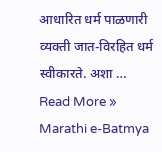आधारित धर्म पाळणारी व्यक्ती जात-विरहित धर्म स्वीकारते. अशा …
Read More »
Marathi e-Batmya